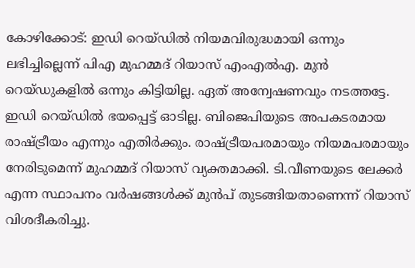കോഴിക്കോട്: ഇഡി റെയ്ഡില്‍ നിയമവിരുദ്ധമായി ഒന്നും ലഭിച്ചില്ലെന്ന് പിഎ മുഹമ്മദ് റിയാസ് എംഎല്‍എ. മുന്‍ റെയ്ഡുകളില്‍ ഒന്നും കിട്ടിയില്ല. ഏത് അന്വേഷണവും നടത്തട്ടേ. ഇഡി റെയ്ഡില്‍ ഭയപ്പെട്ട് ഓടില്ല. ബിജെപിയുടെ അപകടരമായ രാഷ്ട്രീയം എന്നും എതിര്‍ക്കും. രാഷ്ട്രീയപരമായും നിയമപരമായും നേരിടുമെന്ന് മുഹമ്മദ് റിയാസ് വ്യക്തമാക്കി. ടി.വീണയുടെ ലേക്കര്‍ എന്ന സ്ഥാപനം വര്‍ഷങ്ങള്‍ക്ക് മുന്‍പ് തുടങ്ങിയതാണെന്ന് റിയാസ് വിശദീകരിച്ചു.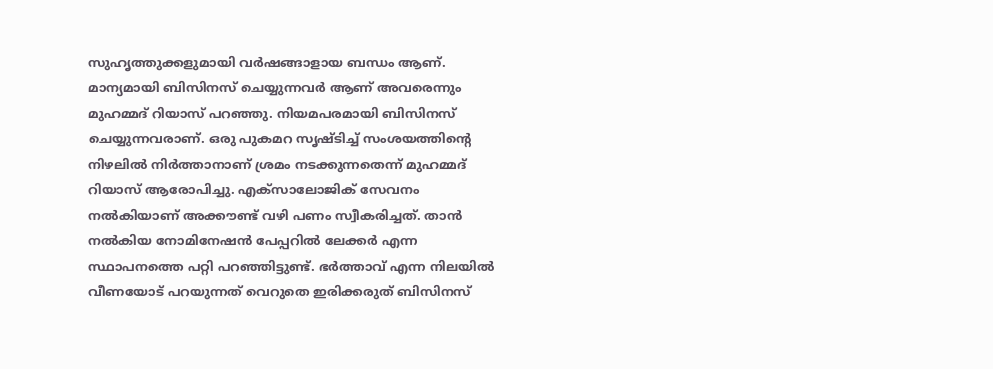സുഹൃത്തുക്കളുമായി വര്‍ഷങ്ങാളായ ബന്ധം ആണ്. മാന്യമായി ബിസിനസ് ചെയ്യുന്നവര്‍ ആണ് അവരെന്നും മുഹമ്മദ് റിയാസ് പറഞ്ഞു. നിയമപരമായി ബിസിനസ് ചെയ്യുന്നവരാണ്. ഒരു പുകമറ സൃഷ്ടിച്ച് സംശയത്തിന്റെ നിഴലില്‍ നിര്‍ത്താനാണ് ശ്രമം നടക്കുന്നതെന്ന് മുഹമ്മദ് റിയാസ് ആരോപിച്ചു. എക്‌സാലോജിക് സേവനം നല്‍കിയാണ് അക്കൗണ്ട് വഴി പണം സ്വീകരിച്ചത്. താന്‍ നല്‍കിയ നോമിനേഷന്‍ പേപ്പറില്‍ ലേക്കര്‍ എന്ന സ്ഥാപനത്തെ പറ്റി പറഞ്ഞിട്ടുണ്ട്. ഭര്‍ത്താവ് എന്ന നിലയില്‍ വീണയോട് പറയുന്നത് വെറുതെ ഇരിക്കരുത് ബിസിനസ്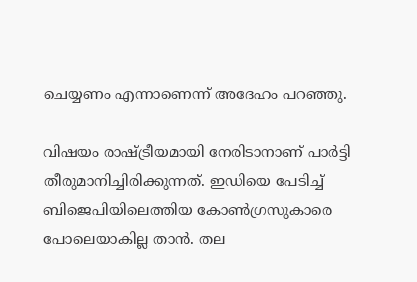ചെയ്യണം എന്നാണെന്ന് അദേഹം പറഞ്ഞു.

വിഷയം രാഷ്ട്രീയമായി നേരിടാനാണ് പാര്‍ട്ടി തീരുമാനിച്ചിരിക്കുന്നത്. ഇഡിയെ പേടിച്ച് ബിജെപിയിലെത്തിയ കോണ്‍ഗ്രസുകാരെ പോലെയാകില്ല താന്‍. തല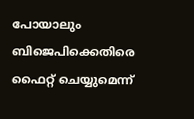പോയാലും ബിജെപിക്കെതിരെ ഫൈറ്റ് ചെയ്യുമെന്ന്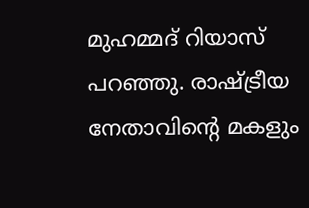മുഹമ്മദ് റിയാസ് പറഞ്ഞു. രാഷ്ട്രീയ നേതാവിന്റെ മകളും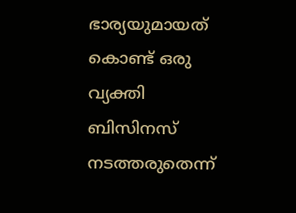ഭാര്യയുമായത് കൊണ്ട് ഒരു വ്യക്തി ബിസിനസ് നടത്തരുതെന്ന്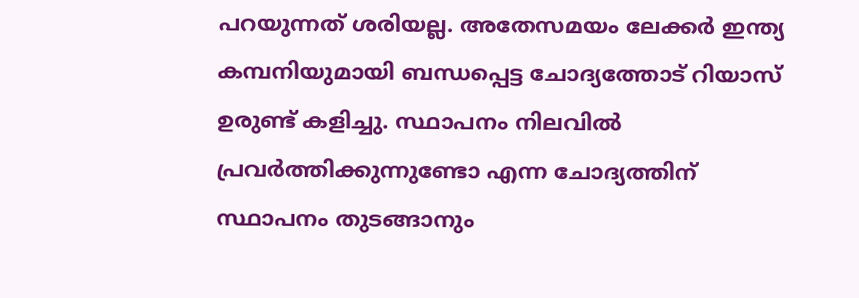പറയുന്നത് ശരിയല്ല. അതേസമയം ലേക്കര്‍ ഇന്ത്യ കമ്പനിയുമായി ബന്ധപ്പെട്ട ചോദ്യത്തോട് റിയാസ് ഉരുണ്ട് കളിച്ചു. സ്ഥാപനം നിലവില്‍ പ്രവര്‍ത്തിക്കുന്നുണ്ടോ എന്ന ചോദ്യത്തിന് സ്ഥാപനം തുടങ്ങാനും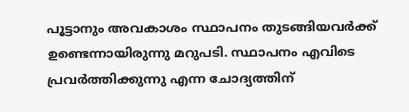പൂട്ടാനും അവകാശം സ്ഥാപനം തുടങ്ങിയവര്‍ക്ക് ഉണ്ടെന്നായിരുന്നു മറുപടി. സ്ഥാപനം എവിടെ പ്രവര്‍ത്തിക്കുന്നു എന്ന ചോദ്യത്തിന്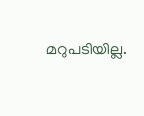മറുപടിയില്ല.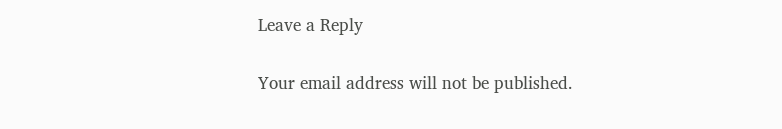Leave a Reply

Your email address will not be published.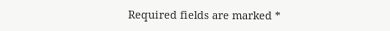Required fields are marked *